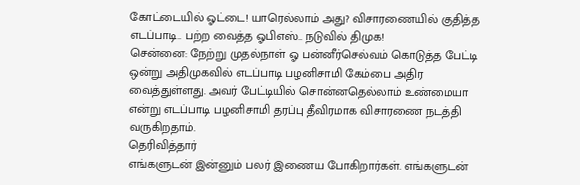கோட்டையில் ஓட்டை! யாரெல்லாம் அது? விசாரணையில் குதித்த எடப்பாடி.. பற்ற வைத்த ஓபிஎஸ்.. நடுவில் திமுக!
சென்னை: நேற்று முதல்நாள் ஓ பன்னீர்செல்வம் கொடுத்த பேட்டி ஒன்று அதிமுகவில் எடப்பாடி பழனிசாமி கேம்பை அதிர வைத்துள்ளது. அவர் பேட்டியில் சொன்னதெல்லாம் உண்மையா என்று எடப்பாடி பழனிசாமி தரப்பு தீவிரமாக விசாரணை நடத்தி வருகிறதாம்.
தெரிவித்தார்
எங்களுடன் இன்னும் பலர் இணைய போகிறார்கள். எங்களுடன்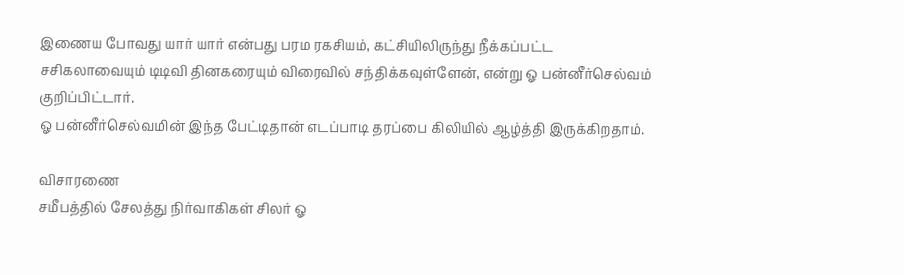இணைய போவது யார் யார் என்பது பரம ரகசியம், கட்சியிலிருந்து நீக்கப்பட்ட சசிகலாவையும் டிடிவி தினகரையும் விரைவில் சந்திக்கவுள்ளேன், என்று ஓ பன்னீர்செல்வம் குறிப்பிட்டார்.
ஓ பன்னீர்செல்வமின் இந்த பேட்டிதான் எடப்பாடி தரப்பை கிலியில் ஆழ்த்தி இருக்கிறதாம்.

விசாரணை
சமீபத்தில் சேலத்து நிர்வாகிகள் சிலர் ஓ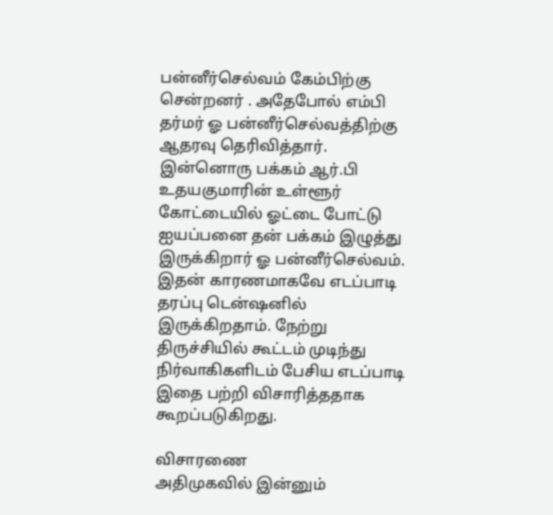பன்னீர்செல்வம் கேம்பிற்கு சென்றனர் . அதேபோல் எம்பி தர்மர் ஓ பன்னீர்செல்வத்திற்கு ஆதரவு தெரிவித்தார். இன்னொரு பக்கம் ஆர்.பி உதயகுமாரின் உள்ளூர் கோட்டையில் ஓட்டை போட்டு ஐயப்பனை தன் பக்கம் இழுத்து இருக்கிறார் ஓ பன்னீர்செல்வம். இதன் காரணமாகவே எடப்பாடி தரப்பு டென்ஷனில் இருக்கிறதாம். நேற்று திருச்சியில் கூட்டம் முடிந்து நிர்வாகிகளிடம் பேசிய எடப்பாடி இதை பற்றி விசாரித்ததாக கூறப்படுகிறது.

விசாரணை
அதிமுகவில் இன்னும்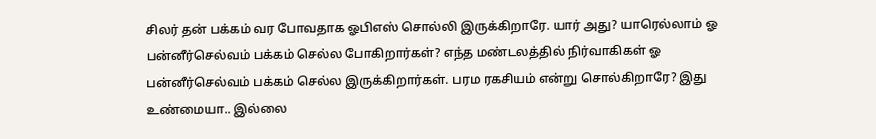சிலர் தன் பக்கம் வர போவதாக ஓபிஎஸ் சொல்லி இருக்கிறாரே. யார் அது? யாரெல்லாம் ஓ பன்னீர்செல்வம் பக்கம் செல்ல போகிறார்கள்? எந்த மண்டலத்தில் நிர்வாகிகள் ஓ பன்னீர்செல்வம் பக்கம் செல்ல இருக்கிறார்கள். பரம ரகசியம் என்று சொல்கிறாரே? இது உண்மையா.. இல்லை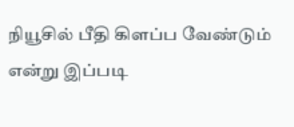நியூசில் பீதி கிளப்ப வேண்டும் என்று இப்படி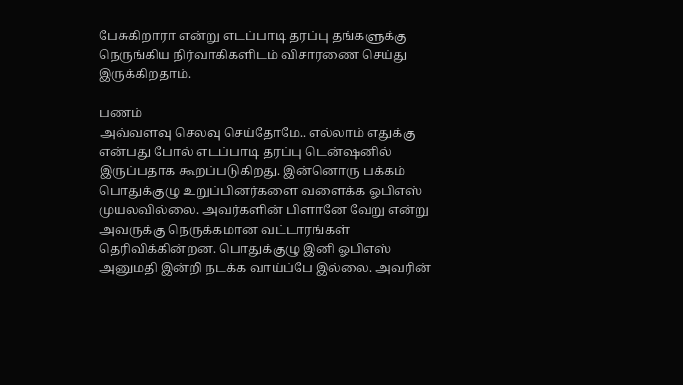பேசுகிறாரா என்று எடப்பாடி தரப்பு தங்களுக்கு நெருங்கிய நிர்வாகிகளிடம் விசாரணை செய்து இருக்கிறதாம்.

பணம்
அவ்வளவு செலவு செய்தோமே.. எல்லாம் எதுக்கு என்பது போல் எடப்பாடி தரப்பு டென்ஷனில் இருப்பதாக கூறப்படுகிறது. இன்னொரு பக்கம் பொதுக்குழு உறுப்பினர்களை வளைக்க ஓபிஎஸ் முயலவில்லை. அவர்களின் பிளானே வேறு என்று அவருக்கு நெருக்கமான வட்டாரங்கள் தெரிவிக்கின்றன. பொதுக்குழு இனி ஓபிஎஸ் அனுமதி இன்றி நடக்க வாய்ப்பே இல்லை. அவரின்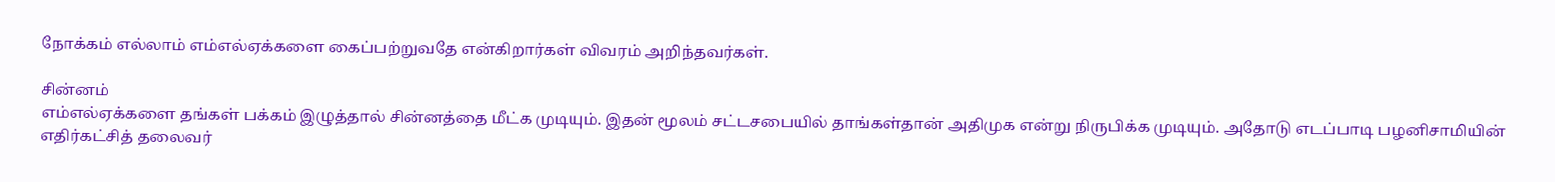நோக்கம் எல்லாம் எம்எல்ஏக்களை கைப்பற்றுவதே என்கிறார்கள் விவரம் அறிந்தவர்கள்.

சின்னம்
எம்எல்ஏக்களை தங்கள் பக்கம் இழுத்தால் சின்னத்தை மீட்க முடியும். இதன் மூலம் சட்டசபையில் தாங்கள்தான் அதிமுக என்று நிருபிக்க முடியும். அதோடு எடப்பாடி பழனிசாமியின் எதிர்கட்சித் தலைவர்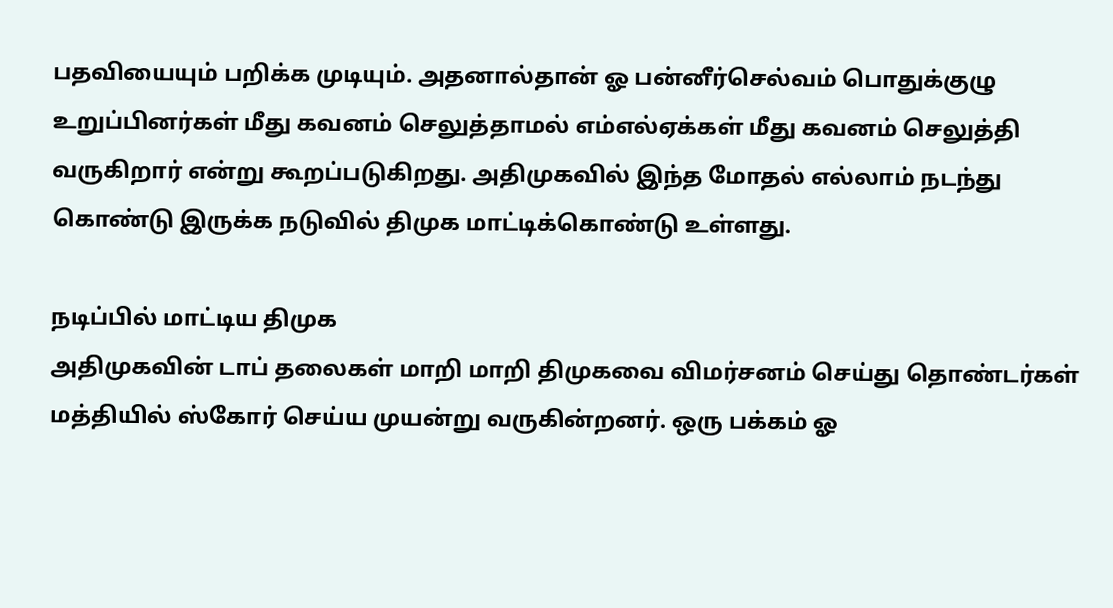பதவியையும் பறிக்க முடியும். அதனால்தான் ஓ பன்னீர்செல்வம் பொதுக்குழு உறுப்பினர்கள் மீது கவனம் செலுத்தாமல் எம்எல்ஏக்கள் மீது கவனம் செலுத்தி வருகிறார் என்று கூறப்படுகிறது. அதிமுகவில் இந்த மோதல் எல்லாம் நடந்து கொண்டு இருக்க நடுவில் திமுக மாட்டிக்கொண்டு உள்ளது.

நடிப்பில் மாட்டிய திமுக
அதிமுகவின் டாப் தலைகள் மாறி மாறி திமுகவை விமர்சனம் செய்து தொண்டர்கள் மத்தியில் ஸ்கோர் செய்ய முயன்று வருகின்றனர். ஒரு பக்கம் ஓ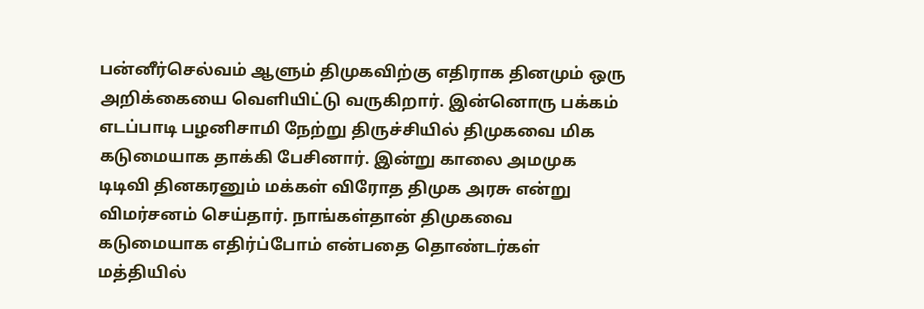பன்னீர்செல்வம் ஆளும் திமுகவிற்கு எதிராக தினமும் ஒரு அறிக்கையை வெளியிட்டு வருகிறார். இன்னொரு பக்கம் எடப்பாடி பழனிசாமி நேற்று திருச்சியில் திமுகவை மிக கடுமையாக தாக்கி பேசினார். இன்று காலை அமமுக டிடிவி தினகரனும் மக்கள் விரோத திமுக அரசு என்று விமர்சனம் செய்தார். நாங்கள்தான் திமுகவை கடுமையாக எதிர்ப்போம் என்பதை தொண்டர்கள் மத்தியில்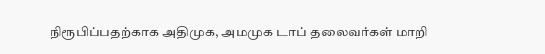நிரூபிப்பதற்காக அதிமுக, அமமுக டாப் தலைவர்கள் மாறி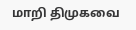மாறி திமுகவை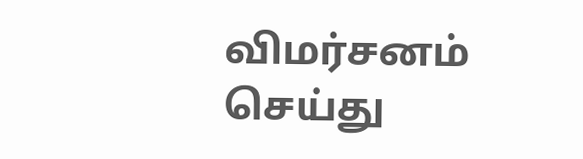விமர்சனம் செய்து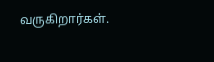வருகிறார்கள்.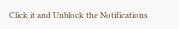Click it and Unblock the Notifications